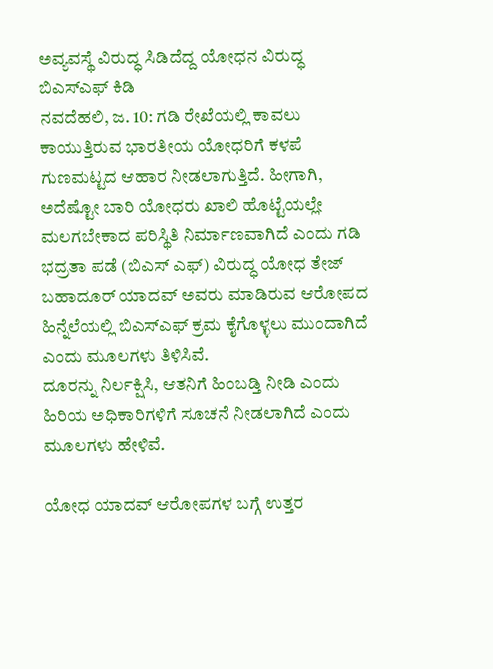ಅವ್ಯವಸ್ಥೆ ವಿರುದ್ಧ ಸಿಡಿದೆದ್ದ ಯೋಧನ ವಿರುದ್ಧ ಬಿಎಸ್ಎಫ್ ಕಿಡಿ
ನವದೆಹಲಿ, ಜ. 10: ಗಡಿ ರೇಖೆಯಲ್ಲಿ ಕಾವಲು ಕಾಯುತ್ತಿರುವ ಭಾರತೀಯ ಯೋಧರಿಗೆ ಕಳಪೆ ಗುಣಮಟ್ಟದ ಆಹಾರ ನೀಡಲಾಗುತ್ತಿದೆ. ಹೀಗಾಗಿ, ಅದೆಷ್ಟೋ ಬಾರಿ ಯೋಧರು ಖಾಲಿ ಹೊಟ್ಟೆಯಲ್ಲೇ ಮಲಗಬೇಕಾದ ಪರಿಸ್ಥಿತಿ ನಿರ್ಮಾಣವಾಗಿದೆ ಎಂದು ಗಡಿ ಭದ್ರತಾ ಪಡೆ (ಬಿಎಸ್ ಎಫ್) ವಿರುದ್ಧ ಯೋಧ ತೇಜ್ ಬಹಾದೂರ್ ಯಾದವ್ ಅವರು ಮಾಡಿರುವ ಆರೋಪದ ಹಿನ್ನೆಲೆಯಲ್ಲಿ ಬಿಎಸ್ಎಫ್ ಕ್ರಮ ಕೈಗೊಳ್ಳಲು ಮುಂದಾಗಿದೆ ಎಂದು ಮೂಲಗಳು ತಿಳಿಸಿವೆ.
ದೂರನ್ನು ನಿರ್ಲಕ್ಷಿಸಿ, ಆತನಿಗೆ ಹಿಂಬಡ್ತಿ ನೀಡಿ ಎಂದು ಹಿರಿಯ ಅಧಿಕಾರಿಗಳಿಗೆ ಸೂಚನೆ ನೀಡಲಾಗಿದೆ ಎಂದು ಮೂಲಗಳು ಹೇಳಿವೆ.

ಯೋಧ ಯಾದವ್ ಆರೋಪಗಳ ಬಗ್ಗೆ ಉತ್ತರ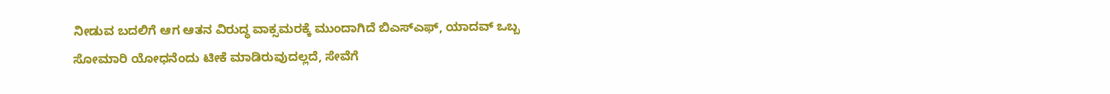ನೀಡುವ ಬದಲಿಗೆ ಆಗ ಆತನ ವಿರುದ್ಧ ವಾಕ್ಸಮರಕ್ಕೆ ಮುಂದಾಗಿದೆ ಬಿಎಸ್ಎಫ್, ಯಾದವ್ ಒಬ್ಬ ಸೋಮಾರಿ ಯೋಧನೆಂದು ಟೀಕೆ ಮಾಡಿರುವುದಲ್ಲದೆ, ಸೇವೆಗೆ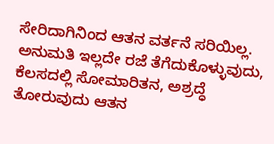ಸೇರಿದಾಗಿನಿಂದ ಆತನ ವರ್ತನೆ ಸರಿಯಿಲ್ಲ. ಅನುಮತಿ ಇಲ್ಲದೇ ರಜೆ ತೆಗೆದುಕೊಳ್ಳುವುದು, ಕೆಲಸದಲ್ಲಿ ಸೋಮಾರಿತನ, ಅಶ್ರದ್ಧೆ ತೋರುವುದು ಆತನ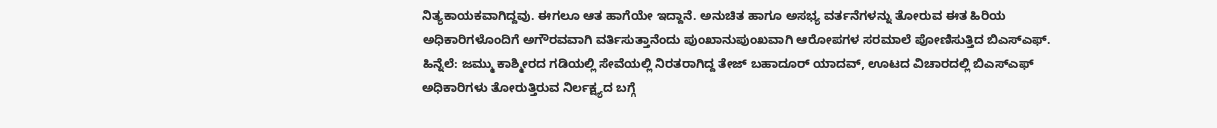ನಿತ್ಯಕಾಯಕವಾಗಿದ್ದವು. ಈಗಲೂ ಆತ ಹಾಗೆಯೇ ಇದ್ದಾನೆ. ಅನುಚಿತ ಹಾಗೂ ಅಸಭ್ಯ ವರ್ತನೆಗಳನ್ನು ತೋರುವ ಈತ ಹಿರಿಯ ಅಧಿಕಾರಿಗಳೊಂದಿಗೆ ಅಗೌರವವಾಗಿ ವರ್ತಿಸುತ್ತಾನೆಂದು ಪುಂಖಾನುಪುಂಖವಾಗಿ ಆರೋಪಗಳ ಸರಮಾಲೆ ಪೋಣಿಸುತ್ತಿದ ಬಿಎಸ್ಎಫ್.
ಹಿನ್ನೆಲೆ: ಜಮ್ಮು ಕಾಶ್ಮೀರದ ಗಡಿಯಲ್ಲಿ ಸೇವೆಯಲ್ಲಿ ನಿರತರಾಗಿದ್ದ ತೇಜ್ ಬಹಾದೂರ್ ಯಾದವ್, ಊಟದ ವಿಚಾರದಲ್ಲಿ ಬಿಎಸ್ಎಫ್ ಅಧಿಕಾರಿಗಳು ತೋರುತ್ತಿರುವ ನಿರ್ಲಕ್ಷ್ಯದ ಬಗ್ಗೆ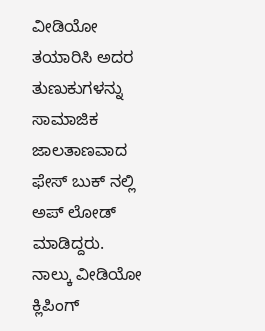ವೀಡಿಯೋ ತಯಾರಿಸಿ ಅದರ ತುಣುಕುಗಳನ್ನು ಸಾಮಾಜಿಕ ಜಾಲತಾಣವಾದ ಫೇಸ್ ಬುಕ್ ನಲ್ಲಿ ಅಪ್ ಲೋಡ್ ಮಾಡಿದ್ದರು.
ನಾಲ್ಕು ವೀಡಿಯೋ ಕ್ಲಿಪಿಂಗ್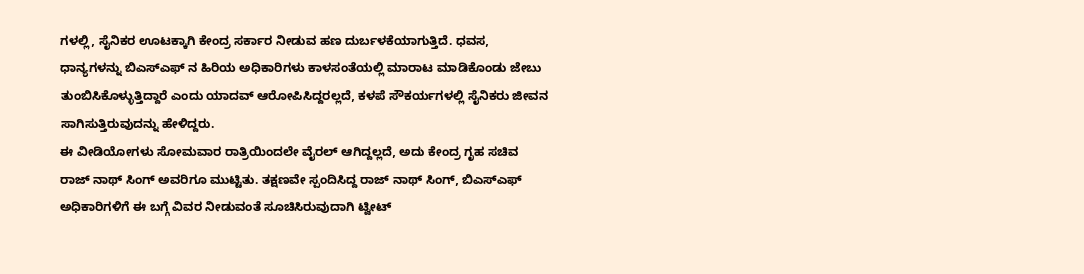ಗಳಲ್ಲಿ, ಸೈನಿಕರ ಊಟಕ್ಕಾಗಿ ಕೇಂದ್ರ ಸರ್ಕಾರ ನೀಡುವ ಹಣ ದುರ್ಬಳಕೆಯಾಗುತ್ತಿದೆ. ಧವಸ, ಧಾನ್ಯಗಳನ್ನು ಬಿಎಸ್ಎಫ್ ನ ಹಿರಿಯ ಅಧಿಕಾರಿಗಳು ಕಾಳಸಂತೆಯಲ್ಲಿ ಮಾರಾಟ ಮಾಡಿಕೊಂಡು ಜೇಬು ತುಂಬಿಸಿಕೊಳ್ಳುತ್ತಿದ್ದಾರೆ ಎಂದು ಯಾದವ್ ಆರೋಪಿಸಿದ್ದರಲ್ಲದೆ, ಕಳಪೆ ಸೌಕರ್ಯಗಳಲ್ಲಿ ಸೈನಿಕರು ಜೀವನ ಸಾಗಿಸುತ್ತಿರುವುದನ್ನು ಹೇಳಿದ್ದರು.
ಈ ವೀಡಿಯೋಗಳು ಸೋಮವಾರ ರಾತ್ರಿಯಿಂದಲೇ ವೈರಲ್ ಆಗಿದ್ದಲ್ಲದೆ, ಅದು ಕೇಂದ್ರ ಗೃಹ ಸಚಿವ ರಾಜ್ ನಾಥ್ ಸಿಂಗ್ ಅವರಿಗೂ ಮುಟ್ಟಿತು. ತಕ್ಷಣವೇ ಸ್ಪಂದಿಸಿದ್ದ ರಾಜ್ ನಾಥ್ ಸಿಂಗ್, ಬಿಎಸ್ಎಫ್ ಅಧಿಕಾರಿಗಳಿಗೆ ಈ ಬಗ್ಗೆ ವಿವರ ನೀಡುವಂತೆ ಸೂಚಿಸಿರುವುದಾಗಿ ಟ್ವೀಟ್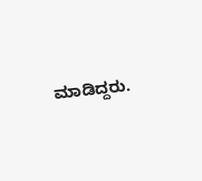ಮಾಡಿದ್ದರು.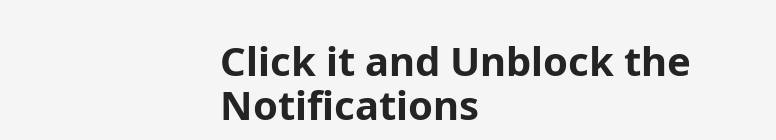Click it and Unblock the Notifications